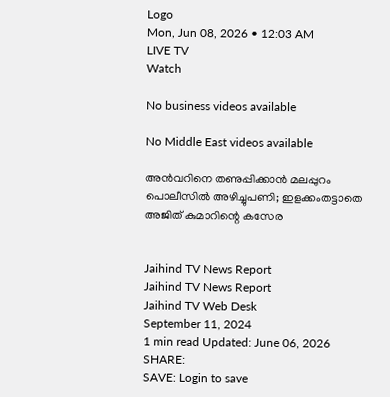Logo
Mon, Jun 08, 2026 • 12:03 AM
LIVE TV
Watch

No business videos available

No Middle East videos available

അന്‍വറിനെ തണുപ്പിക്കാന്‍ മലപ്പുറം പൊലീസില്‍ അഴിച്ചുപണി; ഇളക്കംതട്ടാതെ അജിത് കുമാറിന്റെ കസേര


Jaihind TV News Report
Jaihind TV News Report
Jaihind TV Web Desk
September 11, 2024
1 min read Updated: June 06, 2026
SHARE:
SAVE: Login to save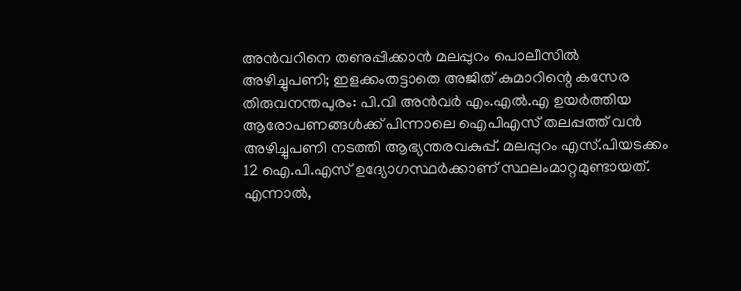അന്‍വറിനെ തണുപ്പിക്കാന്‍ മലപ്പുറം പൊലീസില്‍ അഴിച്ചുപണി; ഇളക്കംതട്ടാതെ അജിത് കുമാറിന്റെ കസേര
തിരുവനന്തപുരം: പി.വി അന്‍വര്‍ എം.എല്‍.എ ഉയര്‍ത്തിയ ആരോപണങ്ങള്‍ക്ക് പിന്നാലെ ഐപിഎസ് തലപ്പത്ത് വന്‍ അഴിച്ചുപണി നടത്തി ആഭ്യന്തരവകുപ്പ്. മലപ്പുറം എസ്.പിയടക്കം 12 ഐ.പി.എസ് ഉദ്യോഗസ്ഥര്‍ക്കാണ് സ്ഥലംമാറ്റമുണ്ടായത്. എന്നാല്‍,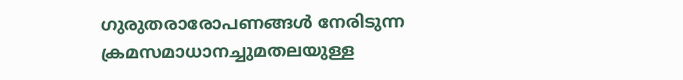ഗുരുതരാരോപണങ്ങള്‍ നേരിടുന്ന ക്രമസമാധാനച്ചുമതലയുള്ള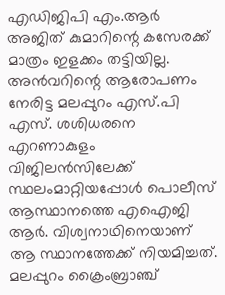എഡിജിപി എം.ആര്‍ അജിത് കുമാറിന്റെ കസേരക്ക് മാത്രം ഇളക്കം തട്ടിയില്ല. അന്‍വറിന്റെ ആരോപണം നേരിട്ട മലപ്പുറം എസ്.പി എസ്. ശശിധരനെ എറണാകുളം വിജിലന്‍സിലേക്ക് സ്ഥലംമാറ്റിയപ്പോള്‍ പൊലീസ് ആസ്ഥാനത്തെ എഐജി ആര്‍. വിശ്വനാഥിനെയാണ് ആ സ്ഥാനത്തേക്ക് നിയമിച്ചത്. മലപ്പുറം ക്രൈംബ്രാഞ്ച്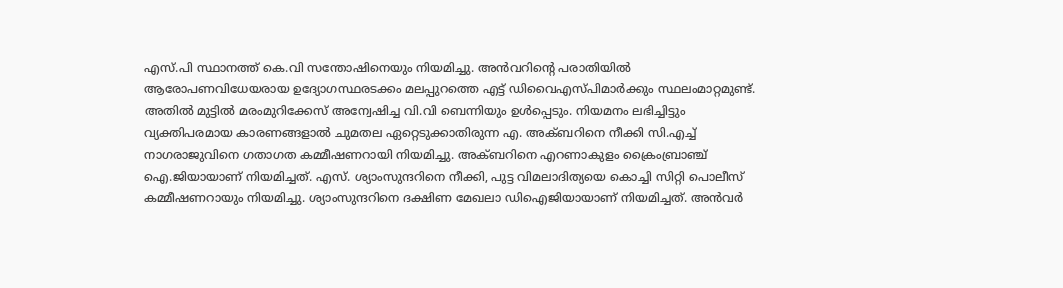എസ്.പി സ്ഥാനത്ത് കെ.വി സന്തോഷിനെയും നിയമിച്ചു. അന്‍വറിന്റെ പരാതിയില്‍ ആരോപണവിധേയരായ ഉദ്യോഗസ്ഥരടക്കം മലപ്പുറത്തെ എട്ട് ഡിവൈഎസ്പിമാര്‍ക്കും സ്ഥലംമാറ്റമുണ്ട്. അതില്‍ മുട്ടില്‍ മരംമുറിക്കേസ് അന്വേഷിച്ച വി.വി ബെന്നിയും ഉള്‍പ്പെടും. നിയമനം ലഭിച്ചിട്ടും വ്യക്തിപരമായ കാരണങ്ങളാല്‍ ചുമതല ഏറ്റെടുക്കാതിരുന്ന എ. അക്ബറിനെ നീക്കി സി.എച്ച് നാഗരാജുവിനെ ഗതാഗത കമ്മീഷണറായി നിയമിച്ചു. അക്ബറിനെ എറണാകുളം ക്രൈംബ്രാഞ്ച് ഐ.ജിയായാണ് നിയമിച്ചത്. എസ്. ശ്യാംസുന്ദറിനെ നീക്കി, പുട്ട വിമലാദിത്യയെ കൊച്ചി സിറ്റി പൊലീസ് കമ്മീഷണറായും നിയമിച്ചു. ശ്യാംസുന്ദറിനെ ദക്ഷിണ മേഖലാ ഡിഐജിയായാണ് നിയമിച്ചത്. അന്‍വര്‍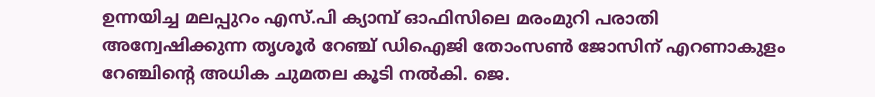ഉന്നയിച്ച മലപ്പുറം എസ്.പി ക്യാമ്പ് ഓഫിസിലെ മരംമുറി പരാതി അന്വേഷിക്കുന്ന തൃശൂര്‍ റേഞ്ച് ഡിഐജി തോംസണ്‍ ജോസിന് എറണാകുളം റേഞ്ചിന്റെ അധിക ചുമതല കൂടി നല്‍കി. ജെ.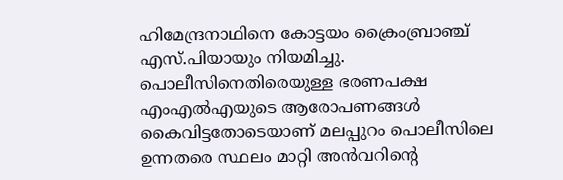ഹിമേന്ദ്രനാഥിനെ കോട്ടയം ക്രൈംബ്രാഞ്ച് എസ്.പിയായും നിയമിച്ചു. പൊലീസിനെതിരെയുള്ള ഭരണപക്ഷ എംഎല്‍എയുടെ ആരോപണങ്ങള്‍ കൈവിട്ടതോടെയാണ് മലപ്പുറം പൊലീസിലെ ഉന്നതരെ സ്ഥലം മാറ്റി അന്‍വറിന്റെ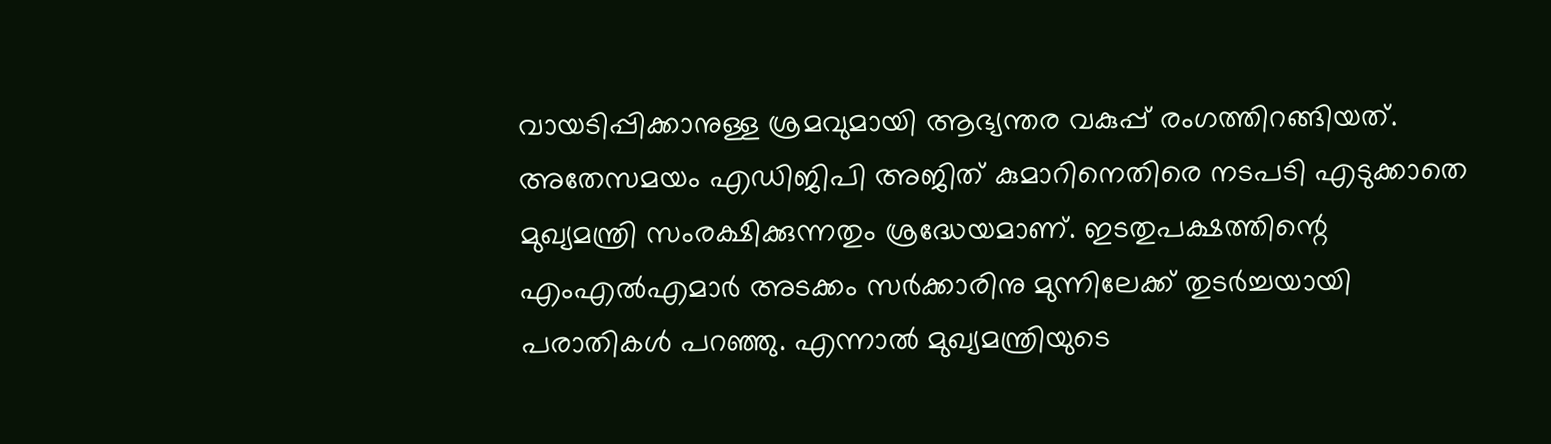വായടിപ്പിക്കാനുള്ള ശ്രമവുമായി ആഭ്യന്തര വകുപ്പ് രംഗത്തിറങ്ങിയത്. അതേസമയം എഡിജിപി അജിത് കുമാറിനെതിരെ നടപടി എടുക്കാതെ മുഖ്യമന്ത്രി സംരക്ഷിക്കുന്നതും ശ്രദ്ധേയമാണ്. ഇടതുപക്ഷത്തിന്റെ എംഎല്‍എമാര്‍ അടക്കം സര്‍ക്കാരിനു മുന്നിലേക്ക് തുടര്‍ച്ചയായി പരാതികള്‍ പറഞ്ഞു. എന്നാല്‍ മുഖ്യമന്ത്രിയുടെ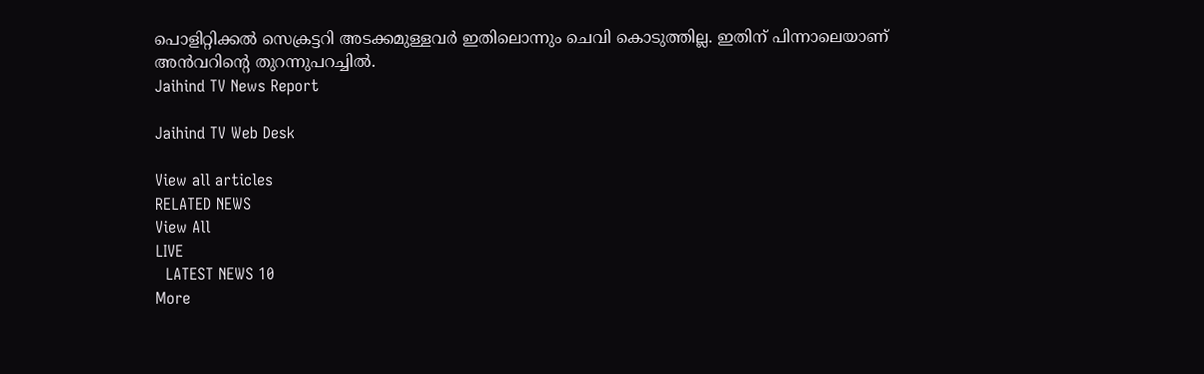പൊളിറ്റിക്കല്‍ സെക്രട്ടറി അടക്കമുള്ളവര്‍ ഇതിലൊന്നും ചെവി കൊടുത്തില്ല. ഇതിന് പിന്നാലെയാണ് അന്‍വറിന്റെ തുറന്നുപറച്ചില്‍.
Jaihind TV News Report

Jaihind TV Web Desk

View all articles
RELATED NEWS
View All
LIVE
  LATEST NEWS 10
More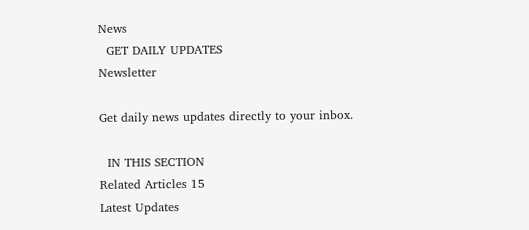News
  GET DAILY UPDATES
Newsletter

Get daily news updates directly to your inbox.

  IN THIS SECTION
Related Articles 15
Latest Updates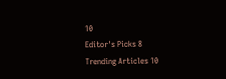10
Editor's Picks 8
Trending Articles 10